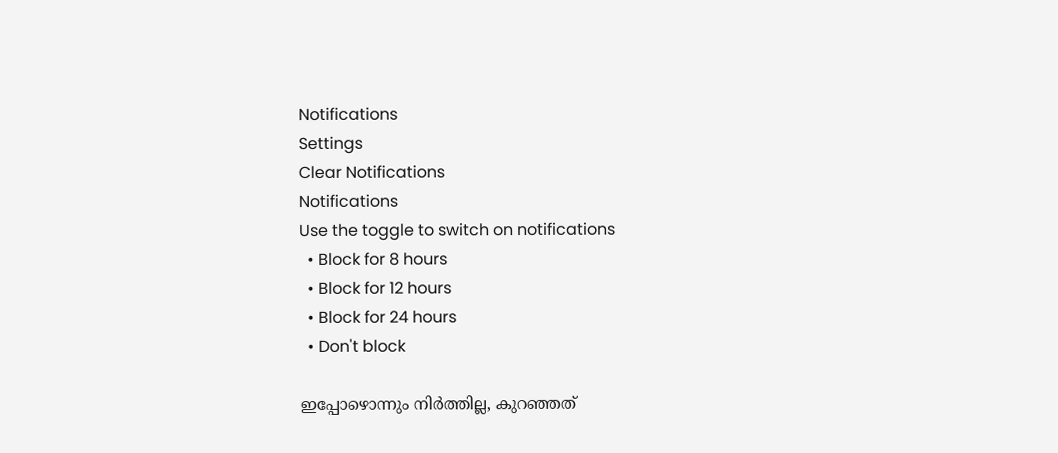Notifications
Settings
Clear Notifications
Notifications
Use the toggle to switch on notifications
  • Block for 8 hours
  • Block for 12 hours
  • Block for 24 hours
  • Don't block

ഇപ്പോഴൊന്നും നിര്‍ത്തില്ല, കുറഞ്ഞത്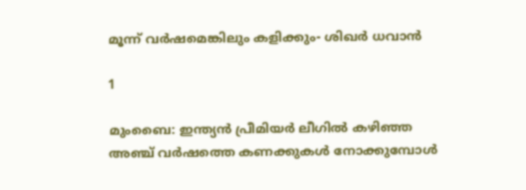മൂന്ന് വര്‍ഷമെങ്കിലും കളിക്കും- ശിഖര്‍ ധവാന്‍

1

മുംബൈ: ഇന്ത്യന്‍ പ്രീമിയര്‍ ലീഗില്‍ കഴിഞ്ഞ അഞ്ച് വര്‍ഷത്തെ കണക്കുകള്‍ നോക്കുമ്പോള്‍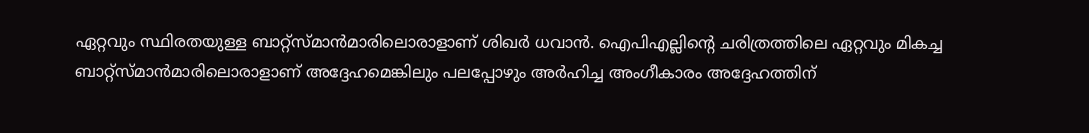ഏറ്റവും സ്ഥിരതയുള്ള ബാറ്റ്‌സ്മാന്‍മാരിലൊരാളാണ് ശിഖര്‍ ധവാന്‍. ഐപിഎല്ലിന്റെ ചരിത്രത്തിലെ ഏറ്റവും മികച്ച ബാറ്റ്‌സ്മാന്‍മാരിലൊരാളാണ് അദ്ദേഹമെങ്കിലും പലപ്പോഴും അര്‍ഹിച്ച അംഗീകാരം അദ്ദേഹത്തിന്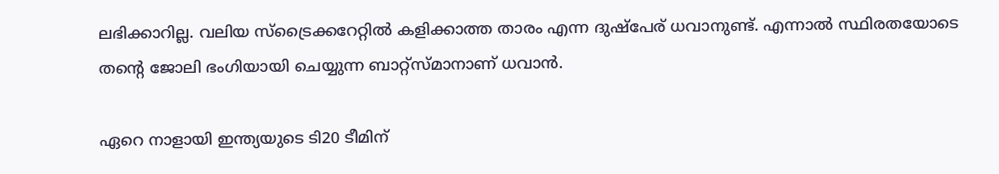ലഭിക്കാറില്ല. വലിയ സ്‌ട്രൈക്കറേറ്റില്‍ കളിക്കാത്ത താരം എന്ന ദുഷ്‌പേര് ധവാനുണ്ട്. എന്നാല്‍ സ്ഥിരതയോടെ തന്റെ ജോലി ഭംഗിയായി ചെയ്യുന്ന ബാറ്റ്‌സ്മാനാണ് ധവാന്‍.

ഏറെ നാളായി ഇന്ത്യയുടെ ടി20 ടീമിന്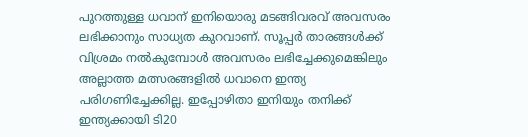പുറത്തുള്ള ധവാന് ഇനിയൊരു മടങ്ങിവരവ് അവസരം ലഭിക്കാനും സാധ്യത കുറവാണ്. സൂപ്പര്‍ താരങ്ങള്‍ക്ക് വിശ്രമം നല്‍കുമ്പോള്‍ അവസരം ലഭിച്ചേക്കുമെങ്കിലും അല്ലാത്ത മത്സരങ്ങളില്‍ ധവാനെ ഇന്ത്യ പരിഗണിച്ചേക്കില്ല. ഇപ്പോഴിതാ ഇനിയും തനിക്ക് ഇന്ത്യക്കായി ടി20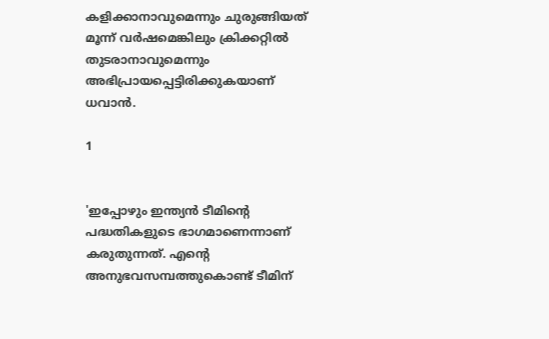കളിക്കാനാവുമെന്നും ചുരുങ്ങിയത് മൂന്ന് വര്‍ഷമെങ്കിലും ക്രിക്കറ്റില്‍ തുടരാനാവുമെന്നും അഭിപ്രായപ്പെട്ടിരിക്കുകയാണ് ധവാന്‍.

1


'ഇപ്പോഴും ഇന്ത്യന്‍ ടീമിന്റെ പദ്ധതികളുടെ ഭാഗമാണെന്നാണ് കരുതുന്നത്. എന്റെ അനുഭവസമ്പത്തുകൊണ്ട് ടീമിന്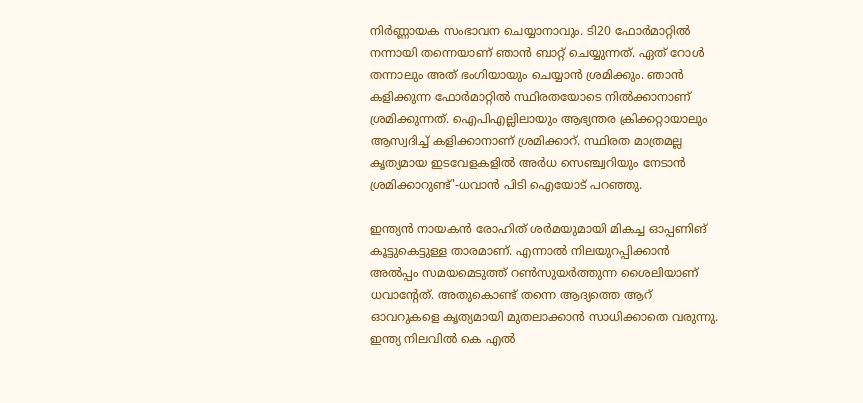നിര്‍ണ്ണായക സംഭാവന ചെയ്യാനാവും. ടി20 ഫോര്‍മാറ്റില്‍ നന്നായി തന്നെയാണ് ഞാന്‍ ബാറ്റ് ചെയ്യുന്നത്. ഏത് റോള്‍ തന്നാലും അത് ഭംഗിയായും ചെയ്യാന്‍ ശ്രമിക്കും. ഞാന്‍ കളിക്കുന്ന ഫോര്‍മാറ്റില്‍ സ്ഥിരതയോടെ നില്‍ക്കാനാണ് ശ്രമിക്കുന്നത്. ഐപിഎല്ലിലായും ആഭ്യന്തര ക്രിക്കറ്റായാലും ആസ്വദിച്ച് കളിക്കാനാണ് ശ്രമിക്കാറ്. സ്ഥിരത മാത്രമല്ല കൃത്യമായ ഇടവേളകളില്‍ അര്‍ധ സെഞ്ച്വറിയും നേടാന്‍ ശ്രമിക്കാറുണ്ട്'-ധവാന്‍ പിടി ഐയോട് പറഞ്ഞു.

ഇന്ത്യന്‍ നായകന്‍ രോഹിത് ശര്‍മയുമായി മികച്ച ഓപ്പണിങ് കൂട്ടുകെട്ടുള്ള താരമാണ്. എന്നാല്‍ നിലയുറപ്പിക്കാന്‍ അല്‍പ്പം സമയമെടുത്ത് റണ്‍സുയര്‍ത്തുന്ന ശൈലിയാണ് ധവാന്റേത്. അതുകൊണ്ട് തന്നെ ആദ്യത്തെ ആറ് ഓവറുകളെ കൃത്യമായി മുതലാക്കാന്‍ സാധിക്കാതെ വരുന്നു. ഇന്ത്യ നിലവില്‍ കെ എല്‍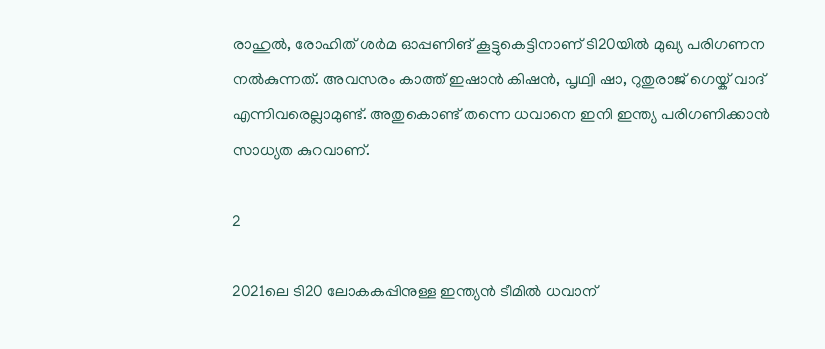രാഹുല്‍, രോഹിത് ശര്‍മ ഓപ്പണിങ് കൂട്ടുകെട്ടിനാണ് ടി20യില്‍ മുഖ്യ പരിഗണന നല്‍കുന്നത്. അവസരം കാത്ത് ഇഷാന്‍ കിഷന്‍, പൃഥ്വി ഷാ, റുതുരാജ് ഗെയ്ക് വാദ് എന്നിവരെല്ലാമുണ്ട്. അതുകൊണ്ട് തന്നെ ധവാനെ ഇനി ഇന്ത്യ പരിഗണിക്കാന്‍ സാധ്യത കുറവാണ്.

2

2021ലെ ടി20 ലോകകപ്പിനുള്ള ഇന്ത്യന്‍ ടീമില്‍ ധവാന്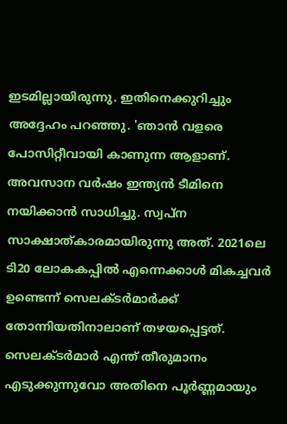ഇടമില്ലായിരുന്നു. ഇതിനെക്കുറിച്ചും അദ്ദേഹം പറഞ്ഞു. 'ഞാന്‍ വളരെ പോസിറ്റീവായി കാണുന്ന ആളാണ്. അവസാന വര്‍ഷം ഇന്ത്യന്‍ ടീമിനെ നയിക്കാന്‍ സാധിച്ചു. സ്വപ്‌ന സാക്ഷാത്കാരമായിരുന്നു അത്. 2021ലെ ടി20 ലോകകപ്പില്‍ എന്നെക്കാള്‍ മികച്ചവര്‍ ഉണ്ടെന്ന് സെലക്ടര്‍മാര്‍ക്ക് തോന്നിയതിനാലാണ് തഴയപ്പെട്ടത്. സെലക്ടര്‍മാര്‍ എന്ത് തീരുമാനം എടുക്കുന്നുവോ അതിനെ പൂര്‍ണ്ണമായും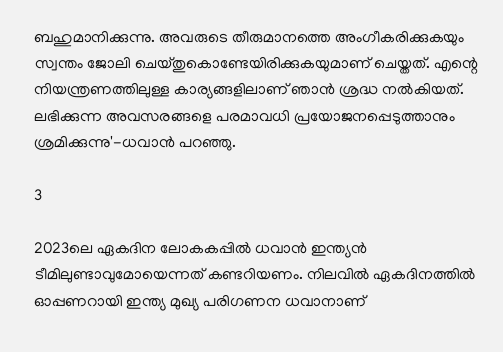ബഹുമാനിക്കുന്നു. അവരുടെ തീരുമാനത്തെ അംഗീകരിക്കുകയും സ്വന്തം ജോലി ചെയ്തുകൊണ്ടേയിരിക്കുകയുമാണ് ചെയ്തത്. എന്റെ നിയന്ത്രണത്തിലുള്ള കാര്യങ്ങളിലാണ് ഞാന്‍ ശ്രദ്ധ നല്‍കിയത്. ലഭിക്കുന്ന അവസരങ്ങളെ പരമാവധി പ്രയോജനപ്പെടുത്താനും ശ്രമിക്കുന്നു'-ധവാന്‍ പറഞ്ഞു.

3

2023ലെ ഏകദിന ലോകകപ്പില്‍ ധവാന്‍ ഇന്ത്യന്‍ ടീമിലുണ്ടാവുമോയെന്നത് കണ്ടറിയണം. നിലവില്‍ ഏകദിനത്തില്‍ ഓപ്പണറായി ഇന്ത്യ മുഖ്യ പരിഗണന ധവാനാണ്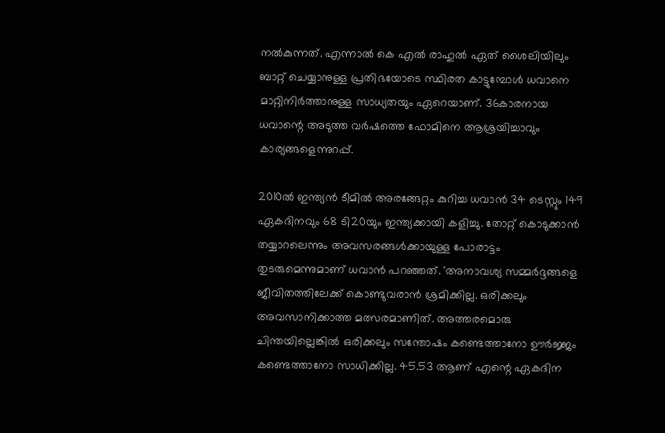നല്‍കുന്നത്. എന്നാല്‍ കെ എല്‍ രാഹുല്‍ ഏത് ശൈലിയിലും ബാറ്റ് ചെയ്യാനുള്ള പ്രതിഭയോടെ സ്ഥിരത കാട്ടുമ്പോള്‍ ധവാനെ മാറ്റിനിര്‍ത്താനുള്ള സാധ്യതയും ഏറെയാണ്. 36കാരനായ ധവാന്റെ അടുത്ത വര്‍ഷത്തെ ഫോമിനെ ആശ്രയിച്ചാവും കാര്യങ്ങളെന്നുറപ്പ്.

2010ല്‍ ഇന്ത്യന്‍ ടീമില്‍ അരങ്ങേറ്റം കുറിച്ച ധവാന്‍ 34 ടെസ്റ്റും 149 ഏകദിനവും 68 ടി20യും ഇന്ത്യക്കായി കളിച്ചു. തോറ്റ് കൊടുക്കാന്‍ തയ്യാറലെന്നും അവസരങ്ങള്‍ക്കായുള്ള പോരാട്ടം തുടരുമെന്നുമാണ് ധവാന്‍ പറഞ്ഞത്. 'അനാവശ്യ സമ്മര്‍ദ്ദങ്ങളെ ജീവിതത്തിലേക്ക് കൊണ്ടുവരാന്‍ ശ്രമിക്കില്ല. ഒരിക്കലും അവസാനിക്കാത്ത മത്സരമാണിത്. അത്തരമൊരു ചിന്തയില്ലെങ്കില്‍ ഒരിക്കലും സന്തോഷം കണ്ടെത്താനോ ഊര്‍ജ്ജം കണ്ടെത്താനോ സാധിക്കില്ല. 45.53 ആണ് എന്റെ ഏകദിന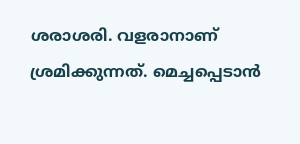ശരാശരി. വളരാനാണ് ശ്രമിക്കുന്നത്. മെച്ചപ്പെടാന്‍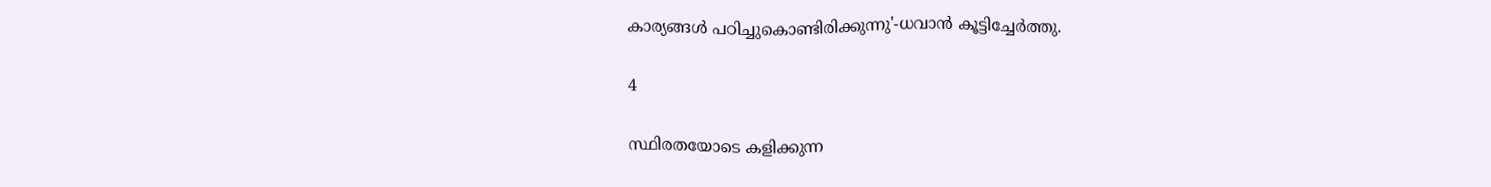കാര്യങ്ങള്‍ പഠിച്ചുകൊണ്ടിരിക്കുന്നു'-ധവാന്‍ കൂട്ടിച്ചേര്‍ത്തു.

4

സ്ഥിരതയോടെ കളിക്കുന്ന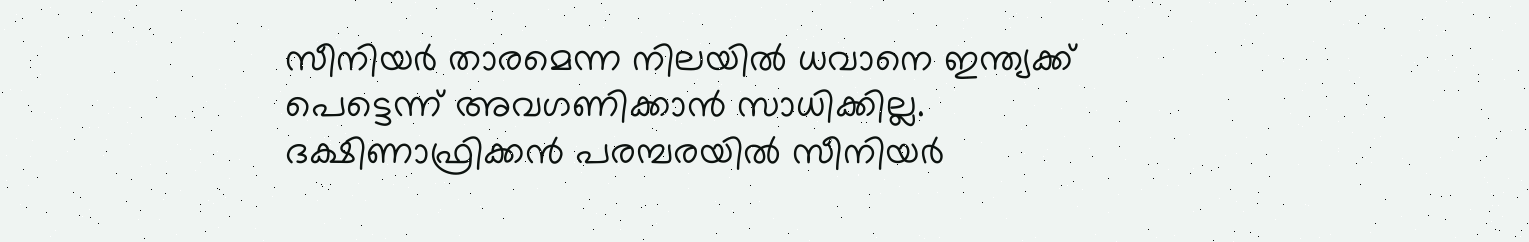സീനിയര്‍ താരമെന്ന നിലയില്‍ ധവാനെ ഇന്ത്യക്ക് പെട്ടെന്ന് അവഗണിക്കാന്‍ സാധിക്കില്ല. ദക്ഷിണാഫ്രിക്കന്‍ പരമ്പരയില്‍ സീനിയര്‍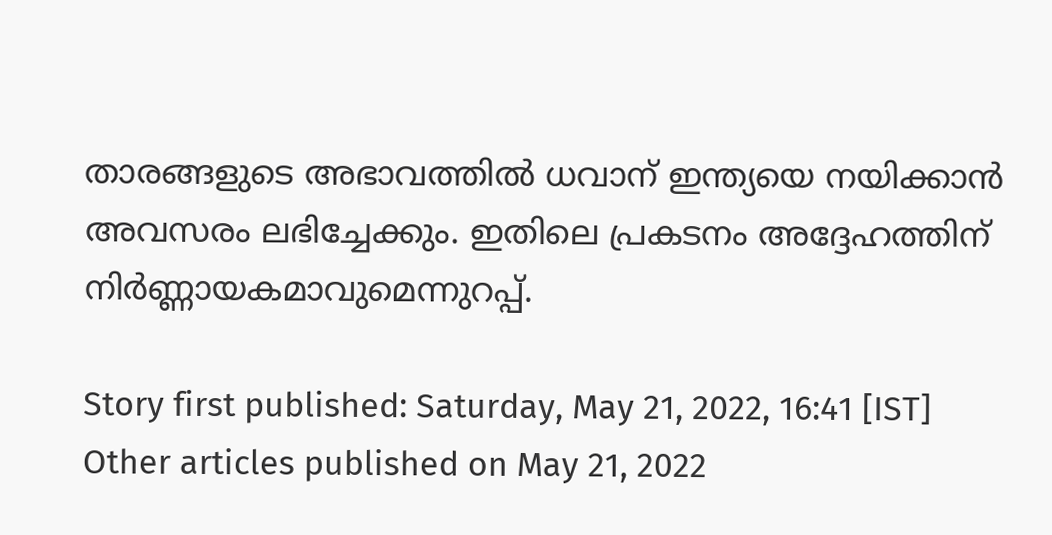താരങ്ങളുടെ അഭാവത്തില്‍ ധവാന് ഇന്ത്യയെ നയിക്കാന്‍ അവസരം ലഭിച്ചേക്കും. ഇതിലെ പ്രകടനം അദ്ദേഹത്തിന് നിര്‍ണ്ണായകമാവുമെന്നുറപ്പ്.

Story first published: Saturday, May 21, 2022, 16:41 [IST]
Other articles published on May 21, 2022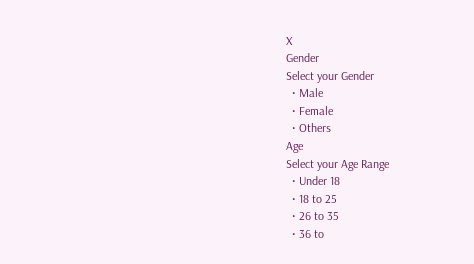X
Gender
Select your Gender
  • Male
  • Female
  • Others
Age
Select your Age Range
  • Under 18
  • 18 to 25
  • 26 to 35
  • 36 to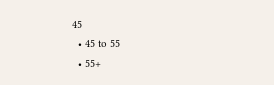45
  • 45 to 55
  • 55+